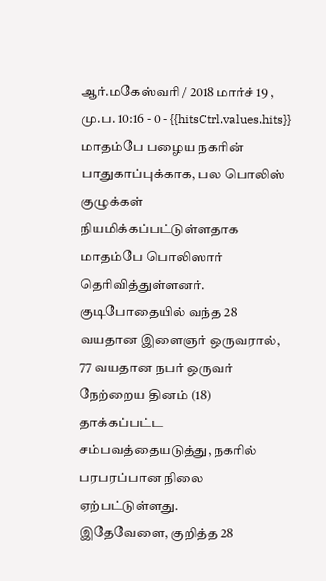ஆர்.மகேஸ்வரி / 2018 மார்ச் 19 , மு.ப. 10:16 - 0 - {{hitsCtrl.values.hits}}
மாதம்பே பழைய நகரின் பாதுகாப்புக்காக, பல பொலிஸ் குழுக்கள் நியமிக்கப்பட்டுள்ளதாக மாதம்பே பொலிஸார் தெரிவித்துள்ளனர்.
குடிபோதையில் வந்த 28 வயதான இளைஞர் ஒருவரால், 77 வயதான நபர் ஒருவர் நேற்றைய தினம் (18) தாக்கப்பட்ட சம்பவத்தையடுத்து, நகரில் பரபரப்பான நிலை ஏற்பட்டுள்ளது.
இதேவேளை, குறித்த 28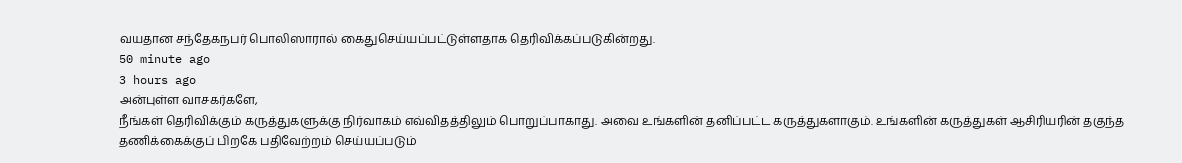வயதான சந்தேகநபர் பொலிஸாரால் கைதுசெய்யப்பட்டுள்ளதாக தெரிவிக்கப்படுகின்றது.
50 minute ago
3 hours ago
அன்புள்ள வாசகர்களே,
நீங்கள் தெரிவிக்கும் கருத்துகளுக்கு நிர்வாகம் எவ்விதத்திலும் பொறுப்பாகாது. அவை உங்களின் தனிப்பட்ட கருத்துகளாகும். உங்களின் கருத்துகள் ஆசிரியரின் தகுந்த தணிக்கைக்குப் பிறகே பதிவேற்றம் செய்யப்படும்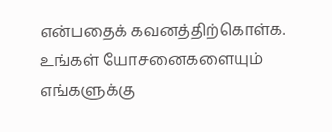என்பதைக் கவனத்திற்கொள்க. உங்கள் யோசனைகளையும் எங்களுக்கு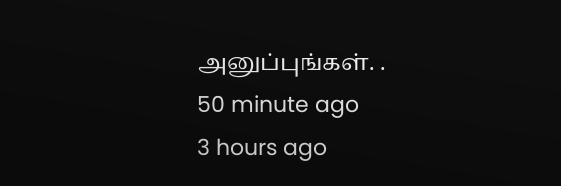அனுப்புங்கள். .
50 minute ago
3 hours ago